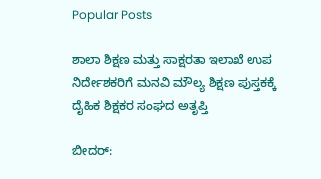Popular Posts

ಶಾಲಾ ಶಿಕ್ಷಣ ಮತ್ತು ಸಾಕ್ಷರತಾ ಇಲಾಖೆ ಉಪ ನಿರ್ದೇಶಕರಿಗೆ ಮನವಿ ಮೌಲ್ಯ ಶಿಕ್ಷಣ ಪುಸ್ತಕಕ್ಕೆ ದೈಹಿಕ ಶಿಕ್ಷಕರ ಸಂಘದ ಅತೃಪ್ತಿ

ಬೀದರ್: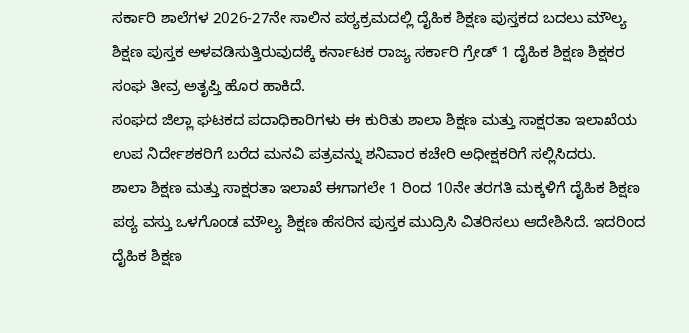ಸರ್ಕಾರಿ ಶಾಲೆಗಳ 2026-27ನೇ ಸಾಲಿನ ಪಠ್ಯಕ್ರಮದಲ್ಲಿ ದೈಹಿಕ ಶಿಕ್ಷಣ ಪುಸ್ತಕದ ಬದಲು ಮೌಲ್ಯ ಶಿಕ್ಷಣ ಪುಸ್ತಕ ಅಳವಡಿಸುತ್ತಿರುವುದಕ್ಕೆ ಕರ್ನಾಟಕ ರಾಜ್ಯ ಸರ್ಕಾರಿ ಗ್ರೇಡ್ 1 ದೈಹಿಕ ಶಿಕ್ಷಣ ಶಿಕ್ಷಕರ ಸಂಘ ತೀವ್ರ ಅತೃಪ್ತಿ ಹೊರ ಹಾಕಿದೆ.
ಸಂಘದ ಜಿಲ್ಲಾ ಘಟಕದ ಪದಾಧಿಕಾರಿಗಳು ಈ ಕುರಿತು ಶಾಲಾ ಶಿಕ್ಷಣ ಮತ್ತು ಸಾಕ್ಷರತಾ ಇಲಾಖೆಯ ಉಪ ನಿರ್ದೇಶಕರಿಗೆ ಬರೆದ ಮನವಿ ಪತ್ರವನ್ನು ಶನಿವಾರ ಕಚೇರಿ ಅಧೀಕ್ಷಕರಿಗೆ ಸಲ್ಲಿಸಿದರು.
ಶಾಲಾ ಶಿಕ್ಷಣ ಮತ್ತು ಸಾಕ್ಷರತಾ ಇಲಾಖೆ ಈಗಾಗಲೇ 1 ರಿಂದ 10ನೇ ತರಗತಿ ಮಕ್ಕಳಿಗೆ ದೈಹಿಕ ಶಿಕ್ಷಣ ಪಠ್ಯ ವಸ್ತು ಒಳಗೊಂಡ ಮೌಲ್ಯ ಶಿಕ್ಷಣ ಹೆಸರಿನ ಪುಸ್ತಕ ಮುದ್ರಿಸಿ ವಿತರಿಸಲು ಆದೇಶಿಸಿದೆ. ಇದರಿಂದ ದೈಹಿಕ ಶಿಕ್ಷಣ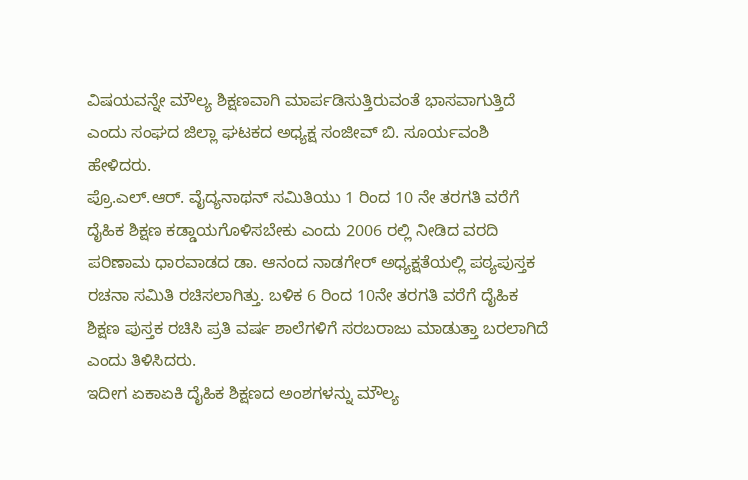ವಿಷಯವನ್ನೇ ಮೌಲ್ಯ ಶಿಕ್ಷಣವಾಗಿ ಮಾರ್ಪಡಿಸುತ್ತಿರುವಂತೆ ಭಾಸವಾಗುತ್ತಿದೆ ಎಂದು ಸಂಘದ ಜಿಲ್ಲಾ ಘಟಕದ ಅಧ್ಯಕ್ಷ ಸಂಜೀವ್ ಬಿ. ಸೂರ್ಯವಂಶಿ ಹೇಳಿದರು.
ಪ್ರೊ.ಎಲ್.ಆರ್. ವೈದ್ಯನಾಥನ್ ಸಮಿತಿಯು 1 ರಿಂದ 10 ನೇ ತರಗತಿ ವರೆಗೆ ದೈಹಿಕ ಶಿಕ್ಷಣ ಕಡ್ಡಾಯಗೊಳಿಸಬೇಕು ಎಂದು 2006 ರಲ್ಲಿ ನೀಡಿದ ವರದಿ ಪರಿಣಾಮ ಧಾರವಾಡದ ಡಾ. ಆನಂದ ನಾಡಗೇರ್ ಅಧ್ಯಕ್ಷತೆಯಲ್ಲಿ ಪಠ್ಯಪುಸ್ತಕ ರಚನಾ ಸಮಿತಿ ರಚಿಸಲಾಗಿತ್ತು. ಬಳಿಕ 6 ರಿಂದ 10ನೇ ತರಗತಿ ವರೆಗೆ ದೈಹಿಕ ಶಿಕ್ಷಣ ಪುಸ್ತಕ ರಚಿಸಿ ಪ್ರತಿ ವರ್ಷ ಶಾಲೆಗಳಿಗೆ ಸರಬರಾಜು ಮಾಡುತ್ತಾ ಬರಲಾಗಿದೆ ಎಂದು ತಿಳಿಸಿದರು.
ಇದೀಗ ಏಕಾಏಕಿ ದೈಹಿಕ ಶಿಕ್ಷಣದ ಅಂಶಗಳನ್ನು ಮೌಲ್ಯ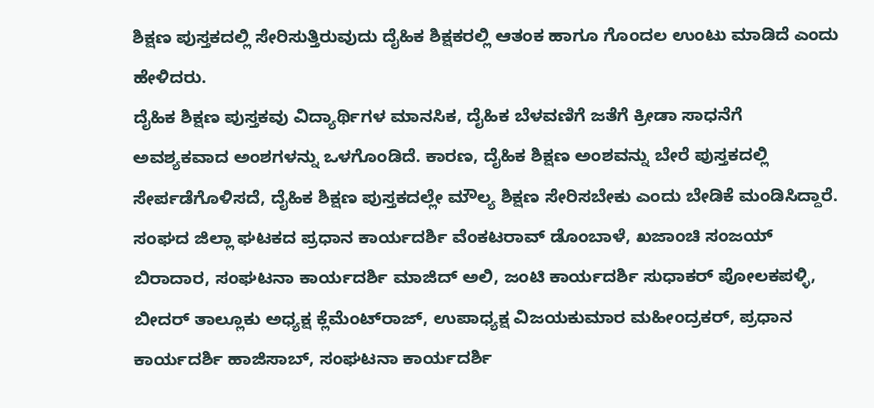ಶಿಕ್ಷಣ ಪುಸ್ತಕದಲ್ಲಿ ಸೇರಿಸುತ್ತಿರುವುದು ದೈಹಿಕ ಶಿಕ್ಷಕರಲ್ಲಿ ಆತಂಕ ಹಾಗೂ ಗೊಂದಲ ಉಂಟು ಮಾಡಿದೆ ಎಂದು ಹೇಳಿದರು.
ದೈಹಿಕ ಶಿಕ್ಷಣ ಪುಸ್ತಕವು ವಿದ್ಯಾರ್ಥಿಗಳ ಮಾನಸಿಕ, ದೈಹಿಕ ಬೆಳವಣಿಗೆ ಜತೆಗೆ ಕ್ರೀಡಾ ಸಾಧನೆಗೆ ಅವಶ್ಯಕವಾದ ಅಂಶಗಳನ್ನು ಒಳಗೊಂಡಿದೆ. ಕಾರಣ, ದೈಹಿಕ ಶಿಕ್ಷಣ ಅಂಶವನ್ನು ಬೇರೆ ಪುಸ್ತಕದಲ್ಲಿ ಸೇರ್ಪಡೆಗೊಳಿಸದೆ, ದೈಹಿಕ ಶಿಕ್ಷಣ ಪುಸ್ತಕದಲ್ಲೇ ಮೌಲ್ಯ ಶಿಕ್ಷಣ ಸೇರಿಸಬೇಕು ಎಂದು ಬೇಡಿಕೆ ಮಂಡಿಸಿದ್ದಾರೆ.
ಸಂಘದ ಜಿಲ್ಲಾ ಘಟಕದ ಪ್ರಧಾನ ಕಾರ್ಯದರ್ಶಿ ವೆಂಕಟರಾವ್ ಡೊಂಬಾಳೆ, ಖಜಾಂಚಿ ಸಂಜಯ್ ಬಿರಾದಾರ, ಸಂಘಟನಾ ಕಾರ್ಯದರ್ಶಿ ಮಾಜಿದ್ ಅಲಿ, ಜಂಟಿ ಕಾರ್ಯದರ್ಶಿ ಸುಧಾಕರ್ ಪೋಲಕಪಳ್ಳಿ, ಬೀದರ್ ತಾಲ್ಲೂಕು ಅಧ್ಯಕ್ಷ ಕ್ಲೆಮೆಂಟ್‍ರಾಜ್, ಉಪಾಧ್ಯಕ್ಷ ವಿಜಯಕುಮಾರ ಮಹೀಂದ್ರಕರ್, ಪ್ರಧಾನ ಕಾರ್ಯದರ್ಶಿ ಹಾಜಿಸಾಬ್, ಸಂಘಟನಾ ಕಾರ್ಯದರ್ಶಿ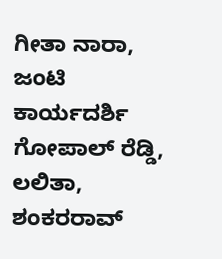ಗೀತಾ ನಾರಾ, ಜಂಟಿ ಕಾರ್ಯದರ್ಶಿ ಗೋಪಾಲ್ ರೆಡ್ಡಿ, ಲಲಿತಾ, ಶಂಕರರಾವ್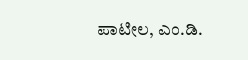ಪಾಟೀಲ, ಎಂ.ಡಿ.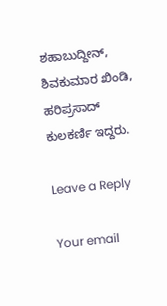ಶಹಾಬುದ್ದೀನ್, ಶಿವಕುಮಾರ ಖಿಂಡಿ, ಹರಿಪ್ರಸಾದ್ ಕುಲಕರ್ಣಿ ಇದ್ದರು.

Leave a Reply

Your email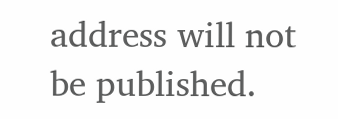address will not be published.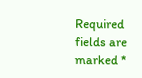Required fields are marked *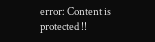error: Content is protected !!